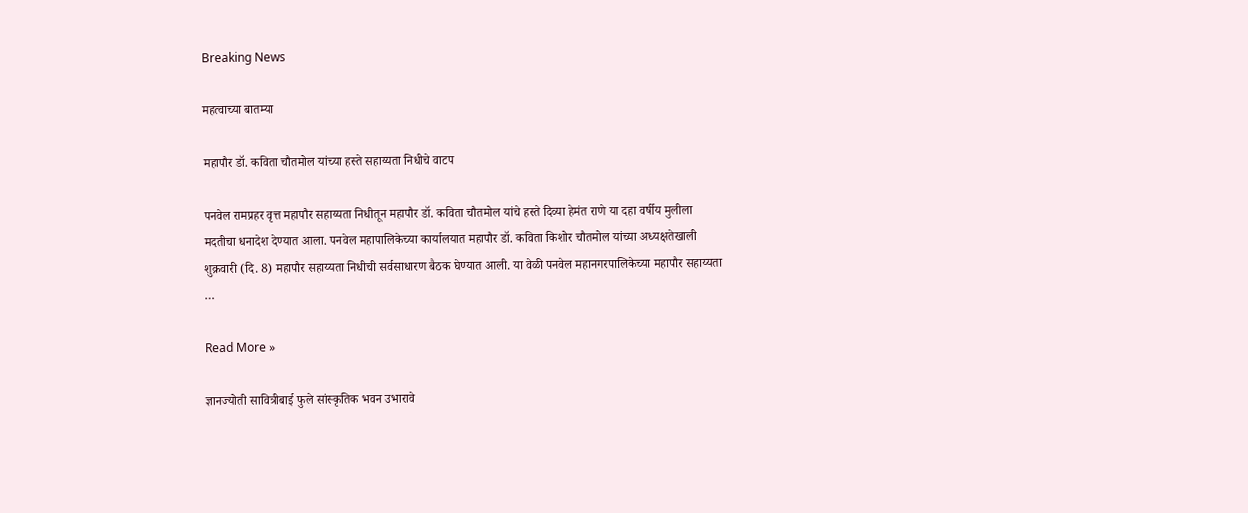Breaking News

महत्वाच्या बातम्या

महापौर डॉ. कविता चौतमोल यांच्या हस्ते सहाय्यता निधीचे वाटप

पनवेल रामप्रहर वृत्त महापौर सहाय्यता निधीतून महापौर डॉ. कविता चौतमोल यांचे हस्ते दिव्या हेमंत राणे या दहा वर्षीय मुलीला मदतीचा धनादेश देण्यात आला. पनवेल महापालिकेच्या कार्यालयात महापौर डॉ. कविता किशोर चौतमोल यांच्या अध्यक्षतेखाली शुक्रवारी (दि. 8) महापौर सहाय्यता निधीची सर्वसाधारण बैठक घेण्यात आली. या वेळी पनवेल महानगरपालिकेच्या महापौर सहाय्यता …

Read More »

ज्ञानज्योती सावित्रीबाई फुले सांस्कृतिक भवन उभारावे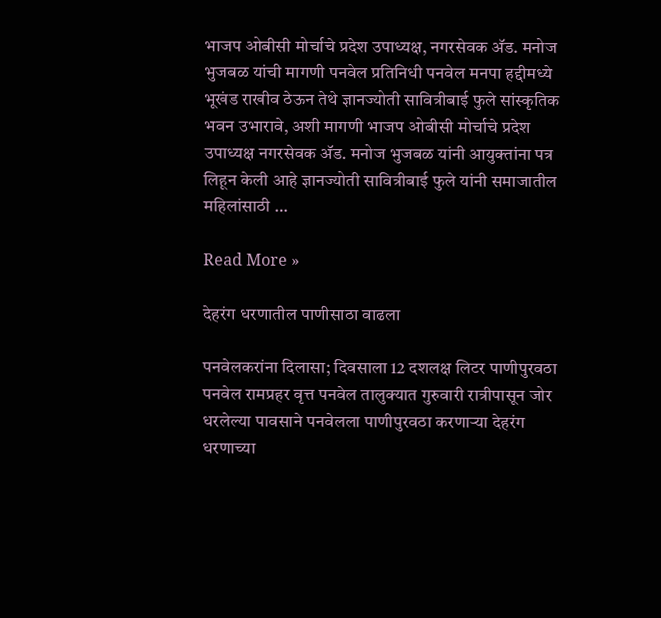भाजप ओबीसी मोर्चाचे प्रदेश उपाध्यक्ष, नगरसेवक अ‍ॅड. मनोज भुजबळ यांची मागणी पनवेल प्रतिनिधी पनवेल मनपा हद्दीमध्ये  भूखंड राखीव ठेऊन तेथे ज्ञानज्योती सावित्रीबाई फुले सांस्कृतिक भवन उभारावे, अशी मागणी भाजप ओबीसी मोर्चाचे प्रदेश उपाध्यक्ष नगरसेवक अ‍ॅड. मनोज भुजबळ यांनी आयुक्तांना पत्र लिहून केली आहे ज्ञानज्योती सावित्रीबाई फुले यांनी समाजातील महिलांसाठी …

Read More »

देहरंग धरणातील पाणीसाठा वाढला

पनवेलकरांना दिलासा; दिवसाला 12 दशलक्ष लिटर पाणीपुरवठा पनवेल रामप्रहर वृत्त पनवेल तालुक्यात गुरुवारी रात्रीपासून जोर धरलेल्या पावसाने पनवेलला पाणीपुरवठा करणार्‍या देहरंग धरणाच्या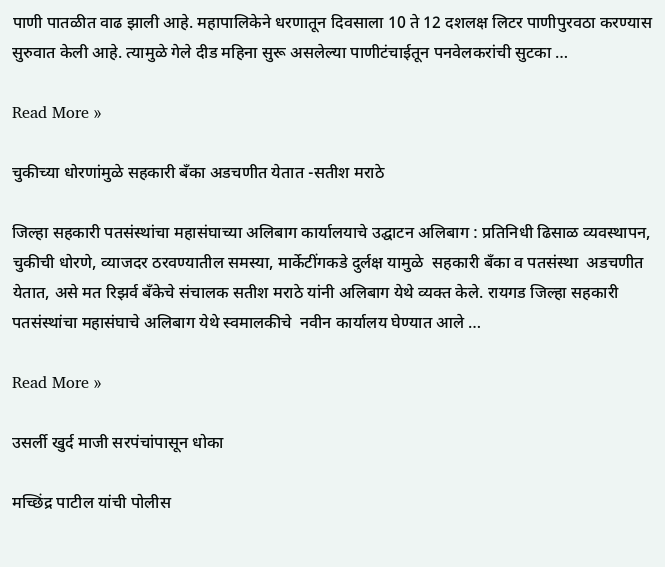पाणी पातळीत वाढ झाली आहे. महापालिकेने धरणातून दिवसाला 10 ते 12 दशलक्ष लिटर पाणीपुरवठा करण्यास सुरुवात केली आहे. त्यामुळे गेले दीड महिना सुरू असलेल्या पाणीटंचाईतून पनवेलकरांची सुटका …

Read More »

चुकीच्या धोरणांमुळे सहकारी बँका अडचणीत येतात -सतीश मराठे

जिल्हा सहकारी पतसंस्थांचा महासंघाच्या अलिबाग कार्यालयाचे उद्घाटन अलिबाग : प्रतिनिधी ढिसाळ व्यवस्थापन, चुकीची धोरणे, व्याजदर ठरवण्यातील समस्या, मार्केटींगकडे दुर्लक्ष यामुळे  सहकारी बँका व पतसंस्था  अडचणीत येतात, असे मत रिझर्व बँकेचे संचालक सतीश मराठे यांनी अलिबाग येथे व्यक्त केले. रायगड जिल्हा सहकारी पतसंस्थांचा महासंघाचे अलिबाग येथे स्वमालकीचे  नवीन कार्यालय घेण्यात आले …

Read More »

उसर्ली खुर्द माजी सरपंचांपासून धोका

मच्छिंद्र पाटील यांची पोलीस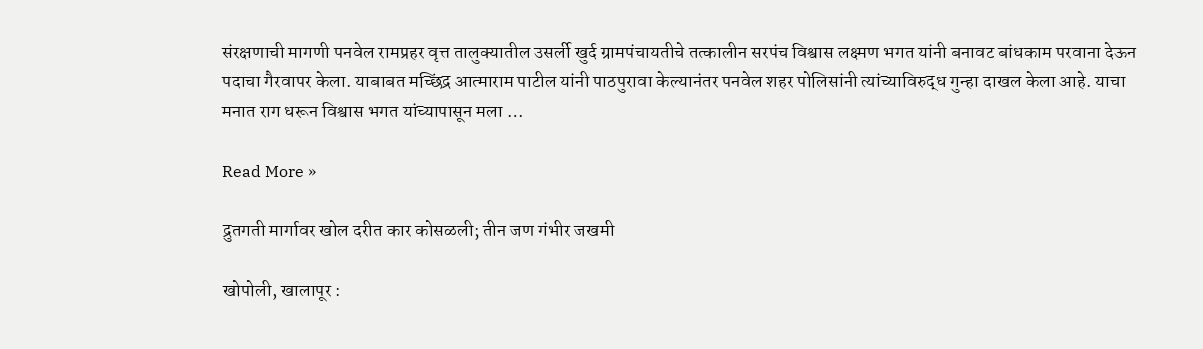संरक्षणाची मागणी पनवेल रामप्रहर वृत्त तालुक्यातील उसर्ली खुर्द ग्रामपंचायतीचे तत्कालीन सरपंच विश्वास लक्ष्मण भगत यांनी बनावट बांधकाम परवाना देऊन पदाचा गैरवापर केला. याबाबत मच्छिंद्र आत्माराम पाटील यांनी पाठपुरावा केल्यानंतर पनवेल शहर पोलिसांनी त्यांच्याविरुद्ध गुन्हा दाखल केला आहे. याचा मनात राग धरून विश्वास भगत यांच्यापासून मला …

Read More »

द्रुतगती मार्गावर खोल दरीत कार कोसळली; तीन जण गंभीर जखमी

खोपोली, खालापूर :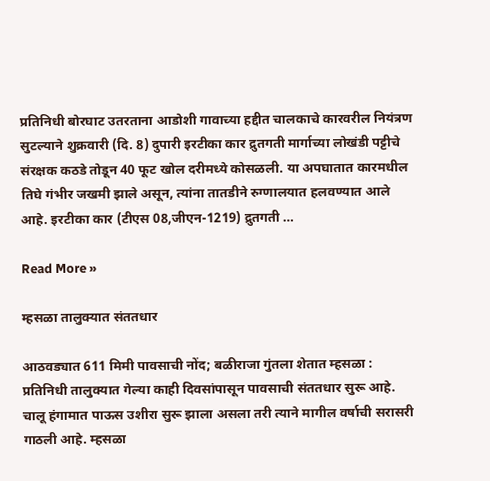प्रतिनिधी बोरघाट उतरताना आडोशी गावाच्या हद्दीत चालकाचे कारवरील नियंत्रण सुटल्याने शुक्रवारी (दि. 8) दुपारी इरटीका कार द्रुतगती मार्गाच्या लोखंडी पट्टीचे संरक्षक कठडे तोडून 40 फूट खोल दरीमध्ये कोसळली. या अपघातात कारमधील तिघे गंभीर जखमी झाले असून, त्यांना तातडीने रुग्णालयात हलवण्यात आले आहे. इरटीका कार (टीएस 08,जीएन-1219) द्रुतगती …

Read More »

म्हसळा तालुक्यात संततधार

आठवड्यात 611 मिमी पावसाची नोंद; बळीराजा गुंतला शेतात म्हसळा : प्रतिनिधी तालुक्यात गेल्या काही दिवसांपासून पावसाची संततधार सुरू आहे. चालू हंगामात पाऊस उशीरा सुरू झाला असला तरी त्याने मागील वर्षाची सरासरी गाठली आहे. म्हसळा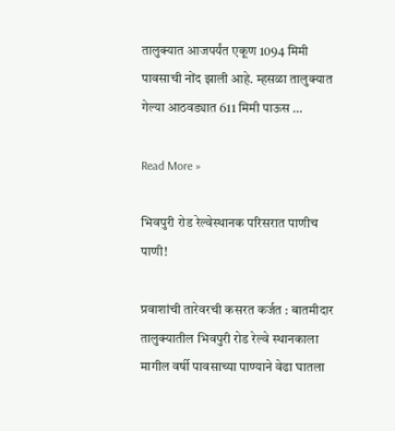तालुक्यात आजपर्यंत एकूण 1094 मिमी पावसाची नोंद झाली आहे. म्हसळा तालुक्यात गेल्या आठवड्यात 611 मिमी पाऊस …

Read More »

भिवपुरी रोड रेल्वेस्थानक परिसरात पाणीच पाणी!

प्रवाशांची तारेवरची कसरत कर्जत : बातमीदार तालुक्यातील भिवपुरी रोड रेल्वे स्थानकाला मागील वर्षी पावसाच्या पाण्याने वेढा घातला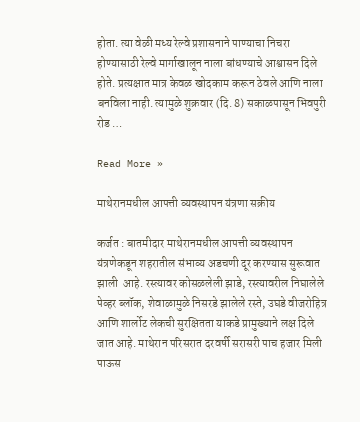होता. त्या वेळी मध्य रेल्वे प्रशासनाने पाण्याचा निचरा होण्यासाठी रेल्वे मार्गाखालून नाला बांधण्याचे आश्वासन दिले होते. प्रत्यक्षात मात्र केवळ खोदकाम करून ठेवले आणि नाला बनविला नाही. त्यामुळे शुक्रवार (दि. 8) सकाळपासून भिवपुरी रोड …

Read More »

माथेरानमधील आपत्ती व्यवस्थापन यंत्रणा सक्रीय

कर्जत : बातमीदार माथेरानमधील आपत्ती व्यवस्थापन यंत्रणेकडून शहरातील संभाव्य अडचणी दूर करण्यास सुरूवात झाली  आहे. रस्त्यावर कोसळलेली झाडे, रस्त्यावरील निघालेले पेव्हर ब्लॉक, शेवाळामुळे निसरडे झालेले रस्ते, उघडे वीजरोहित्र आणि शार्लोट लेकची सुरक्षितता याकडे प्रामुख्याने लक्ष दिले जात आहे. माथेरान परिसरात दरवर्षी सरासरी पाच हजार मिली पाऊस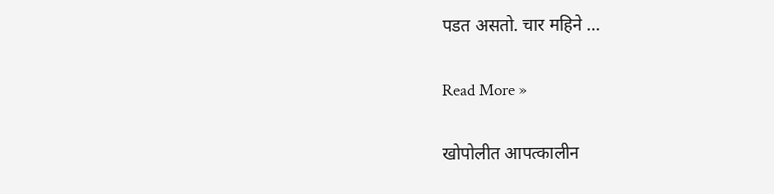पडत असतो. चार महिने …

Read More »

खोपोलीत आपत्कालीन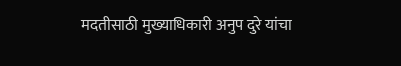मदतीसाठी मुख्याधिकारी अनुप दुरे यांचा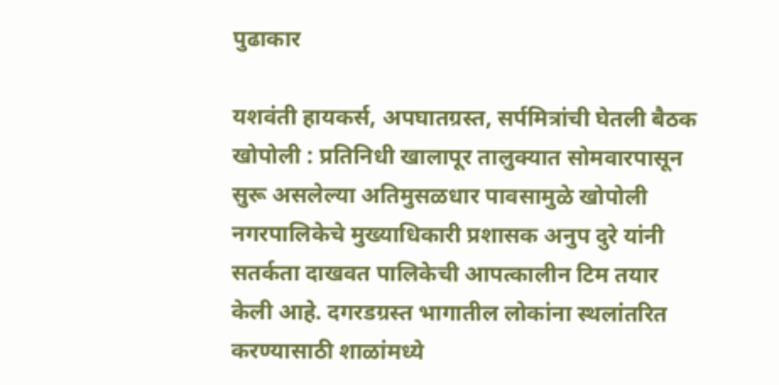पुढाकार

यशवंती हायकर्स, अपघातग्रस्त, सर्पमित्रांची घेतली बैठक खोपोली : प्रतिनिधी खालापूर तालुक्यात सोमवारपासून सुरू असलेल्या अतिमुसळधार पावसामुळे खोपोली नगरपालिकेचे मुख्याधिकारी प्रशासक अनुप दुरे यांनी सतर्कता दाखवत पालिकेची आपत्कालीन टिम तयार केली आहे. दगरडग्रस्त भागातील लोकांना स्थलांतरित करण्यासाठी शाळांमध्ये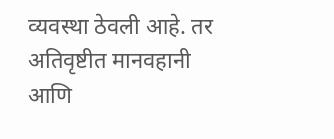व्यवस्था ठेवली आहे. तर अतिवृष्टीत मानवहानी आणि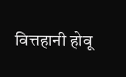वित्तहानी होवू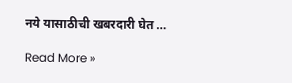नये यासाठीची खबरदारी घेत …

Read More »